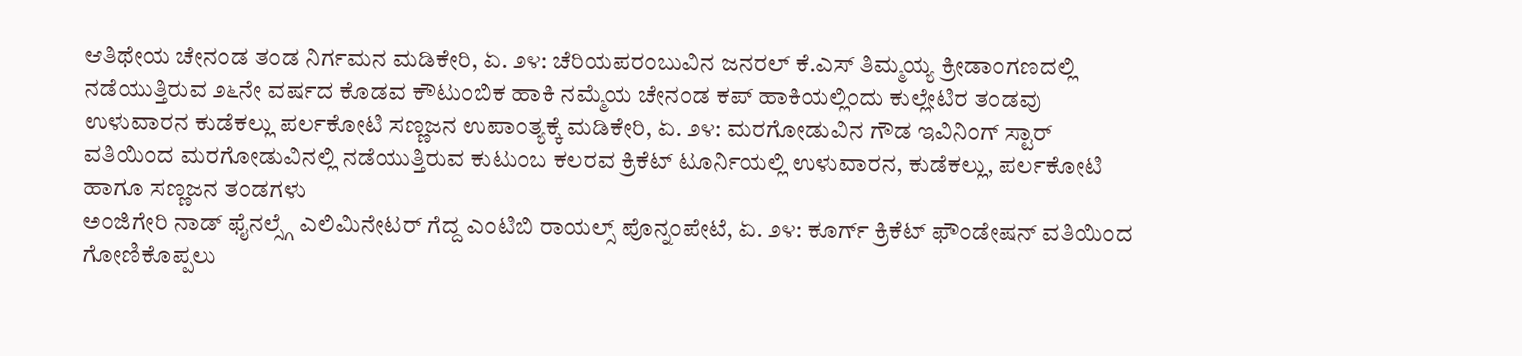ಆತಿಥೇಯ ಚೇನಂಡ ತಂಡ ನಿರ್ಗಮನ ಮಡಿಕೇರಿ, ಏ. ೨೪: ಚೆರಿಯಪರಂಬುವಿನ ಜನರಲ್ ಕೆ.ಎಸ್ ತಿಮ್ಮಯ್ಯ ಕ್ರೀಡಾಂಗಣದಲ್ಲಿ ನಡೆಯುತ್ತಿರುವ ೨೬ನೇ ವರ್ಷದ ಕೊಡವ ಕೌಟುಂಬಿಕ ಹಾಕಿ ನಮ್ಮೆಯ ಚೇನಂಡ ಕಪ್ ಹಾಕಿಯಲ್ಲಿಂದು ಕುಲ್ಲೇಟಿರ ತಂಡವು
ಉಳುವಾರನ ಕುಡೆಕಲ್ಲು ಪರ್ಲಕೋಟಿ ಸಣ್ಣಜನ ಉಪಾಂತ್ಯಕ್ಕೆ ಮಡಿಕೇರಿ, ಏ. ೨೪: ಮರಗೋಡುವಿನ ಗೌಡ ಇವಿನಿಂಗ್ ಸ್ಟಾರ್ ವತಿಯಿಂದ ಮರಗೋಡುವಿನಲ್ಲಿ ನಡೆಯುತ್ತಿರುವ ಕುಟುಂಬ ಕಲರವ ಕ್ರಿಕೆಟ್ ಟೂರ್ನಿಯಲ್ಲಿ ಉಳುವಾರನ, ಕುಡೆಕಲ್ಲು, ಪರ್ಲಕೋಟಿ ಹಾಗೂ ಸಣ್ಣಜನ ತಂಡಗಳು
ಅಂಜಿಗೇರಿ ನಾಡ್ ಫೈನಲ್ಸ್ಗೆ ಎಲಿಮಿನೇಟರ್ ಗೆದ್ದ ಎಂಟಿಬಿ ರಾಯಲ್ಸ್ ಪೊನ್ನಂಪೇಟೆ, ಏ. ೨೪: ಕೂರ್ಗ್ ಕ್ರಿಕೆಟ್ ಫೌಂಡೇಷನ್ ವತಿಯಿಂದ ಗೋಣಿಕೊಪ್ಪಲು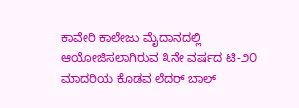ಕಾವೇರಿ ಕಾಲೇಜು ಮೈದಾನದಲ್ಲಿ ಆಯೋಜಿಸಲಾಗಿರುವ ೩ನೇ ವರ್ಷದ ಟಿ-೨೦ ಮಾದರಿಯ ಕೊಡವ ಲೆದರ್ ಬಾಲ್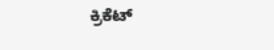ಕ್ರಿಕೆಟ್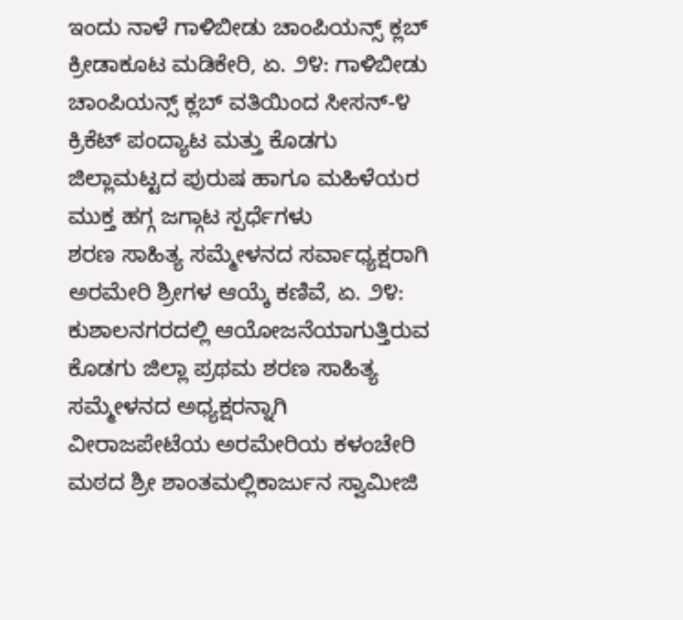ಇಂದು ನಾಳೆ ಗಾಳಿಬೀಡು ಚಾಂಪಿಯನ್ಸ್ ಕ್ಲಬ್ ಕ್ರೀಡಾಕೂಟ ಮಡಿಕೇರಿ, ಏ. ೨೪: ಗಾಳಿಬೀಡು ಚಾಂಪಿಯನ್ಸ್ ಕ್ಲಬ್ ವತಿಯಿಂದ ಸೀಸನ್-೪ ಕ್ರಿಕೆಟ್ ಪಂದ್ಯಾಟ ಮತ್ತು ಕೊಡಗು ಜಿಲ್ಲಾಮಟ್ಟದ ಪುರುಷ ಹಾಗೂ ಮಹಿಳೆಯರ ಮುಕ್ತ ಹಗ್ಗ ಜಗ್ಗಾಟ ಸ್ಪರ್ಧೆಗಳು
ಶರಣ ಸಾಹಿತ್ಯ ಸಮ್ಮೇಳನದ ಸರ್ವಾಧ್ಯಕ್ಷರಾಗಿ ಅರಮೇರಿ ಶ್ರೀಗಳ ಆಯ್ಕೆ ಕಣಿವೆ, ಏ. ೨೪: ಕುಶಾಲನಗರದಲ್ಲಿ ಆಯೋಜನೆಯಾಗುತ್ತಿರುವ ಕೊಡಗು ಜಿಲ್ಲಾ ಪ್ರಥಮ ಶರಣ ಸಾಹಿತ್ಯ ಸಮ್ಮೇಳನದ ಅಧ್ಯಕ್ಷರನ್ನಾಗಿ ವೀರಾಜಪೇಟೆಯ ಅರಮೇರಿಯ ಕಳಂಚೇರಿ ಮಠದ ಶ್ರೀ ಶಾಂತಮಲ್ಲಿಕಾರ್ಜುನ ಸ್ವಾಮೀಜಿ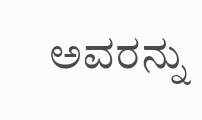ಅವರನ್ನು